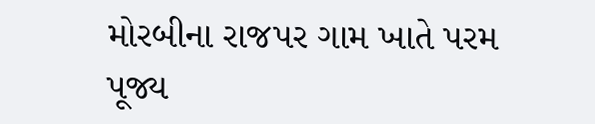મોરબીના રાજપર ગામ ખાતે પરમ પૂજ્ય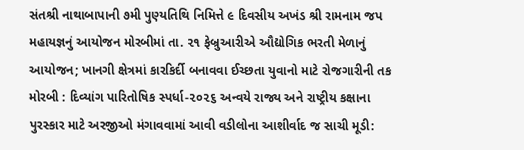સંતશ્રી નાથાબાપાની ૭મી પુણ્યતિથિ નિમિત્તે ૯ દિવસીય અખંડ શ્રી રામનામ જપ મહાયજ્ઞનું આયોજન મોરબીમાં તા. ૨૧ ફેબ્રુઆરીએ ઔદ્યોગિક ભરતી મેળાનું આયોજન; ખાનગી ક્ષેત્રમાં કારકિર્દી બનાવવા ઈચ્છતા યુવાનો માટે રોજગારીની તક મોરબી : દિવ્યાંગ પારિતોષિક સ્પર્ધા-૨૦૨૬ અન્વયે રાજ્ય અને રાષ્ટ્રીય કક્ષાના પુરસ્કાર માટે અરજીઓ મંગાવવામાં આવી વડીલોના આશીર્વાદ જ સાચી મૂડી: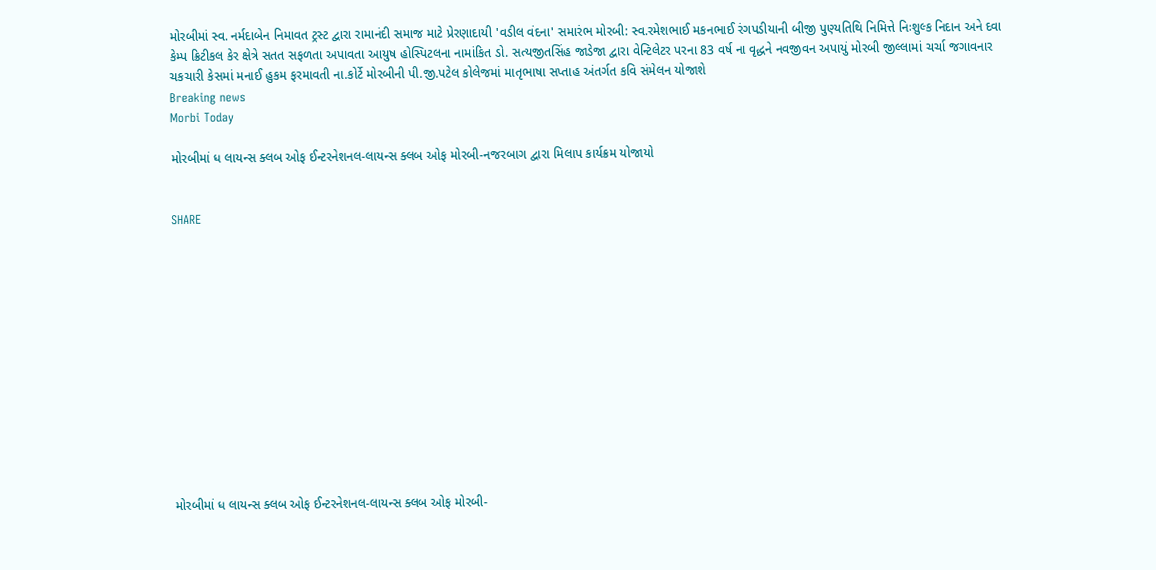મોરબીમાં સ્વ. નર્મદાબેન નિમાવત ટ્રસ્ટ દ્વારા રામાનંદી સમાજ માટે પ્રેરણાદાયી 'વડીલ વંદના' સમારંભ મોરબી: સ્વ.રમેશભાઈ મકનભાઈ રંગપડીયાની બીજી પુણ્યતિથિ નિમિત્તે નિઃશુલ્ક નિદાન અને દવા કેમ્પ ક્રિટીકલ કેર ક્ષેત્રે સતત સફળતા અપાવતા આયુષ હોસ્પિટલના નામાંકિત ડો. સત્યજીતસિંહ જાડેજા દ્વારા વેન્ટિલેટર પરના 83 વર્ષ ના વૃદ્ધને નવજીવન અપાયું મોરબી જીલ્લામાં ચર્ચા જગાવનાર ચકચારી કેસમાં મનાઈ હુકમ ફરમાવતી ના.કોર્ટે મોરબીની પી.જી.પટેલ કોલેજમાં માતૃભાષા સપ્તાહ અંતર્ગત કવિ સંમેલન યોજાશે
Breaking news
Morbi Today

મોરબીમાં ધ લાયન્સ ક્લબ ઓફ ઈન્ટરનેશનલ-લાયન્સ ક્લબ ઓફ મોરબી-નજરબાગ દ્વારા મિલાપ કાર્યક્રમ યોજાયો


SHARE













મોરબીમાં ધ લાયન્સ ક્લબ ઓફ ઈન્ટરનેશનલ-લાયન્સ ક્લબ ઓફ મોરબી-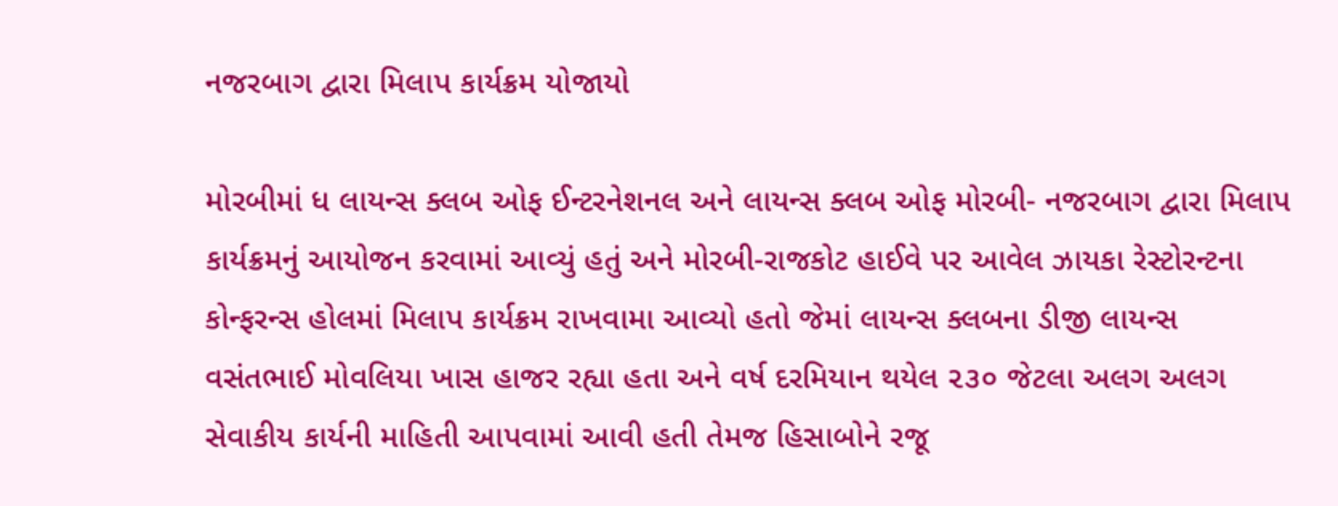નજરબાગ દ્વારા મિલાપ કાર્યક્રમ યોજાયો

મોરબીમાં ધ લાયન્સ ક્લબ ઓફ ઈન્ટરનેશનલ અને લાયન્સ ક્લબ ઓફ મોરબી- નજરબાગ દ્વારા મિલાપ કાર્યક્રમનું આયોજન કરવામાં આવ્યું હતું અને મોરબી-રાજકોટ હાઈવે પર આવેલ ઝાયકા રેસ્ટોરન્ટના કોન્ફરન્સ હોલમાં મિલાપ કાર્યક્રમ રાખવામા આવ્યો હતો જેમાં લાયન્સ ક્લબના ડીજી લાયન્સ વસંતભાઈ મોવલિયા ખાસ હાજર રહ્યા હતા અને વર્ષ દરમિયાન થયેલ ૨૩૦ જેટલા અલગ અલગ સેવાકીય કાર્યની માહિતી આપવામાં આવી હતી તેમજ હિસાબોને રજૂ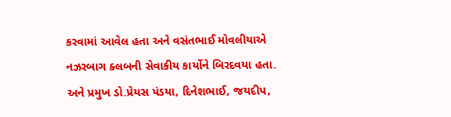કરવામાં આવેલ હતા અને વસંતભાઈ મોવલીયાએ નઝરબાગ ક્લબની સેવાકીય કાર્યોને બિરદવયા હતા. અને પ્રમુખ ડો.પ્રેયસ પંડયા, દિનેશભાઈ, જયદીપ,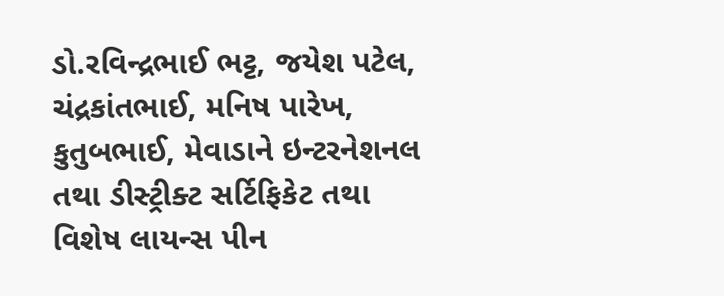ડો.રવિન્દ્રભાઈ ભટ્ટ, જયેશ પટેલ, ચંદ્રકાંતભાઈ, મનિષ પારેખ, કુતુબભાઈ, મેવાડાને ઇન્ટરનેશનલ તથા ડીસ્ટ્રીક્ટ સર્ટિફિકેટ તથા વિશેષ લાયન્સ પીન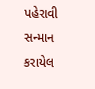પહેરાવી સન્માન કરાયેલ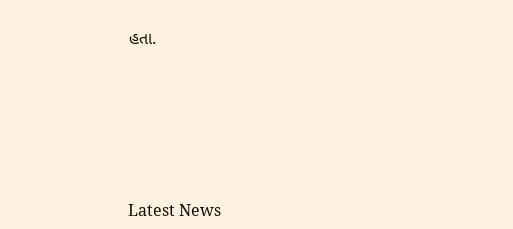હતા.








Latest News